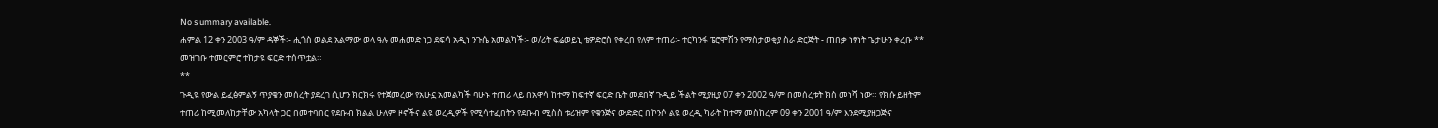No summary available.
ሐምል 12 ቀን 2003 ዓ/ም ዳኞች፡- ሒጎስ ወልደ አልማው ወላ ዓሉ መሐመድ ነጋ ደፍሳ አዲነ ንጉሴ አመልካች፡- ወ/ሪት ፍሬወይኒ ቴዎድሮስ የቀረበ የለም ተጠሪ፡- ተርካንፋ ፔሮሞሽን የማስታወቂያ ስራ ድርጅት - ጠበቃ ነፃነት ጌታሁን ቀረቡ **
መዝገቡ ተመርምሮ ተከታዩ ፍርድ ተሰጥቷል።
**
ጉዲዩ የውል ይፈፅምልኝ ጥያቄን መሰረት ያደረገ ሲሆን ክርክሩ የተጀመረው የአሁኗ አመልካች ባሁኑ ተጠሪ ላይ በአዋሳ ከተማ ከፍተኛ ፍርድ ቤት መደበኛ ጉዲይ ችልት ሚያዚያ 07 ቀን 2002 ዓ/ም በመሰረቱት ክስ መነሻ ነው። የክሱ ይዘትም ተጠሪ ከሚመለከታቸው አካላት ጋር በመተባበር የደቡብ ክልል ሁለም ዞኖችና ልዩ ወረዲዎች የሚሳተፈበትን የደቡብ ሚስስ ቱሪዝም የቁንጅና ውድድር በኮንሶ ልዩ ወረዲ ካራት ከተማ መስከረም 09 ቀን 2001 ዓ/ም እንደሚያዘጋጅና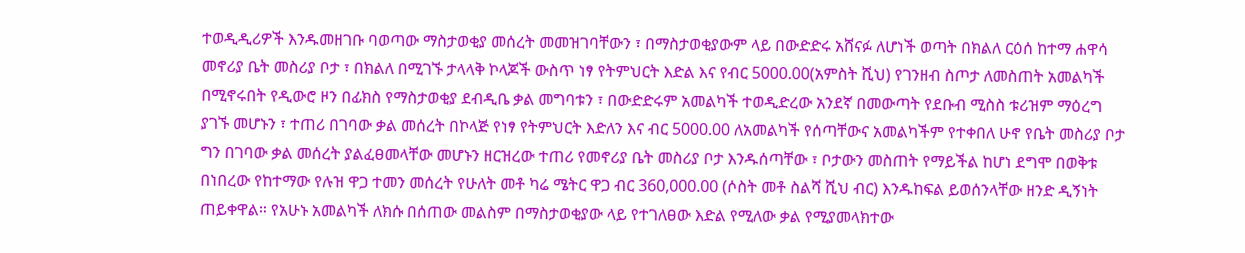ተወዲዲሪዎች እንዱመዘገቡ ባወጣው ማስታወቂያ መሰረት መመዝገባቸውን ፣ በማስታወቂያውም ላይ በውድድሩ አሸናፉ ለሆነች ወጣት በክልለ ርዕሰ ከተማ ሐዋሳ መኖሪያ ቤት መስሪያ ቦታ ፣ በክልለ በሚገኙ ታላላቅ ኮላጆች ውስጥ ነፃ የትምህርት እድል እና የብር 5000.00(አምስት ሺህ) የገንዘብ ስጦታ ለመስጠት አመልካች በሚኖሩበት የዲውሮ ዞን በፊክስ የማስታወቂያ ደብዲቤ ቃል መግባቱን ፣ በውድድሩም አመልካች ተወዲድረው አንደኛ በመውጣት የደቡብ ሚስስ ቱሪዝም ማዕረግ ያገኙ መሆኑን ፣ ተጠሪ በገባው ቃል መሰረት በኮላጅ የነፃ የትምህርት እድለን እና ብር 5000.00 ለአመልካች የሰጣቸውና አመልካችም የተቀበለ ሁኖ የቤት መስሪያ ቦታ ግን በገባው ቃል መሰረት ያልፈፀመላቸው መሆኑን ዘርዝረው ተጠሪ የመኖሪያ ቤት መስሪያ ቦታ እንዱሰጣቸው ፣ ቦታውን መስጠት የማይችል ከሆነ ደግሞ በወቅቱ በነበረው የከተማው የሉዝ ዋጋ ተመን መሰረት የሁለት መቶ ካሬ ሜትር ዋጋ ብር 360,000.00 (ሶስት መቶ ስልሻ ሺህ ብር) እንዱከፍል ይወሰንላቸው ዘንድ ዲኝነት ጠይቀዋል። የአሁኑ አመልካች ለክሱ በሰጠው መልስም በማስታወቂያው ላይ የተገለፀው እድል የሚለው ቃል የሚያመላክተው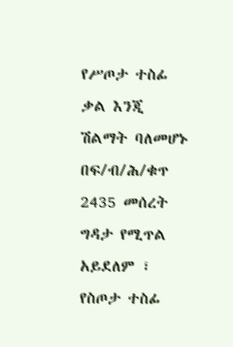የሥጦታ ተስፊ ቃል እንጂ ሽልማት ባለመሆኑ በፍ/ብ/ሕ/ቁጥ 2435 መሰረት ግዳታ የሚጥል አይደለም ፣ የስጦታ ተስፊ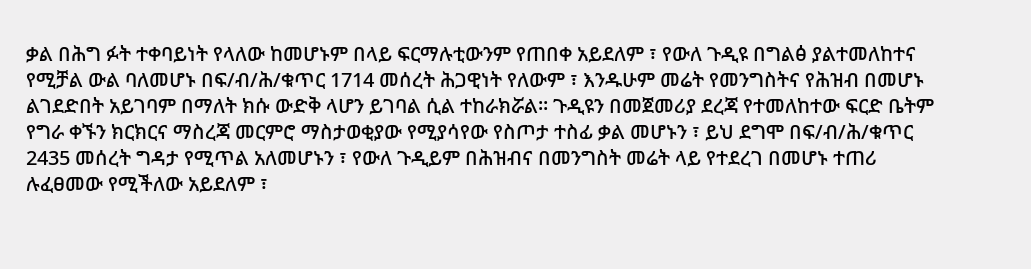ቃል በሕግ ፉት ተቀባይነት የላለው ከመሆኑም በላይ ፍርማሉቲውንም የጠበቀ አይደለም ፣ የውለ ጉዲዩ በግልፅ ያልተመለከተና የሚቻል ውል ባለመሆኑ በፍ/ብ/ሕ/ቁጥር 1714 መሰረት ሕጋዊነት የለውም ፣ እንዱሁም መሬት የመንግስትና የሕዝብ በመሆኑ ልገደድበት አይገባም በማለት ክሱ ውድቅ ላሆን ይገባል ሲል ተከራክሯል። ጉዲዩን በመጀመሪያ ደረጃ የተመለከተው ፍርድ ቤትም የግራ ቀኙን ክርክርና ማስረጃ መርምሮ ማስታወቂያው የሚያሳየው የስጦታ ተስፊ ቃል መሆኑን ፣ ይህ ደግሞ በፍ/ብ/ሕ/ቁጥር 2435 መሰረት ግዳታ የሚጥል አለመሆኑን ፣ የውለ ጉዲይም በሕዝብና በመንግስት መሬት ላይ የተደረገ በመሆኑ ተጠሪ ሉፈፀመው የሚችለው አይደለም ፣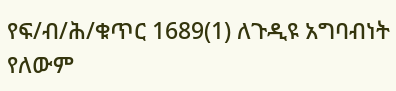የፍ/ብ/ሕ/ቁጥር 1689(1) ለጉዲዩ አግባብነት የለውም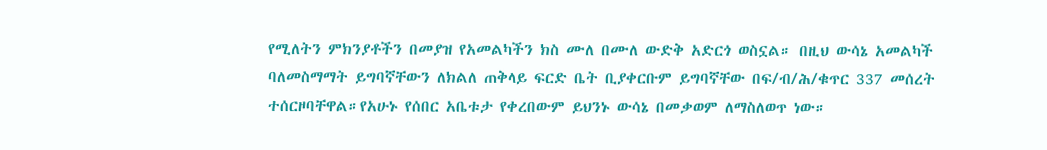የሚለትን ምክንያቶችን በመያዝ የአመልካችን ክስ ሙለ በሙለ ውድቅ አድርጎ ወስኗል። በዚህ ውሳኔ አመልካች ባለመስማማት ይግባኛቸውን ለክልለ ጠቅላይ ፍርድ ቤት ቢያቀርቡም ይግባኛቸው በፍ/ብ/ሕ/ቁጥር 337 መሰረት ተሰርዞባቸዋል።የአሁኑ የሰበር አቤቱታ የቀረበውም ይህንኑ ውሳኔ በመቃወም ለማስለወጥ ነው።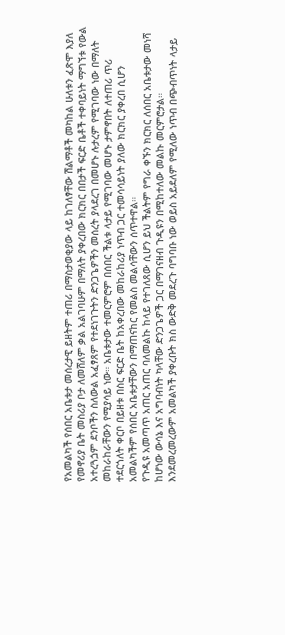የአመልካች የሰበር አቤቱታ መሰረታዊ ይዘትም ተጠሪ በማስታወቂያው ላይ ከገለፃቸው ሽልማቶች መካከል ሁለቱን ፈጽሞ እያለ የመኖሪያ ቤት መስሪያ ቦታ ለመሸለም ቃል አልገባሁም በማለት ያቀረበው ክርክር በበታች ፍርድ ቤቶች ተቀባይነት ማግኘቱ የውል አተረጓጏም ደንቦችን ስለውል አፈፃጸም የተደነገጉትን ድንጋጌዎችን መሰረት ያላደረገ በመሆኑ ሉታረም የሚገባው ነው በማለት መከራከራቸውን የሚያሳይ ነው። አቤቱታው ተመርምሮም በሰበር ችልቱ ላታይ የሚገባው መሆኑ ታምኖበት ለተጠሪ ጥሪ ተደርጎለት ቀርቦ በይዘቱ በስር ፍርድ ቤት ከአቀረበው መከራከሪያ ነጥብ ጋር ተመሳሳይነት ያለው ክርክር ያቀረበ ሲሆን አመልካችም የሰበር አቤቱታቸውን በማጠናከር የመልስ መልሳቸውን ሰጥተዋል።
የጉዲዩ አመጣጥ አጠር አጠር ባለመልኩ ከላይ የተገለጸው ሲሆን ይህ ችልትም የግራ ቀኙን ክርክር ለሰበር አቤቱታው መነሻ ከሆነው ውሳኔ እና አግባብነት ካላቸው ድንጋጌዎች ጋር በማገናዘብ ጉዲዩን በሚከተለው መልኩ መርምሮታል። እንደመረመረውም አመልካች ያቀረቡት ክስ ውድቅ መደረጉ ባግባቡ ነው ወይስ አይደለም የሚለው ነጥብ በጭብጥነት ላታይ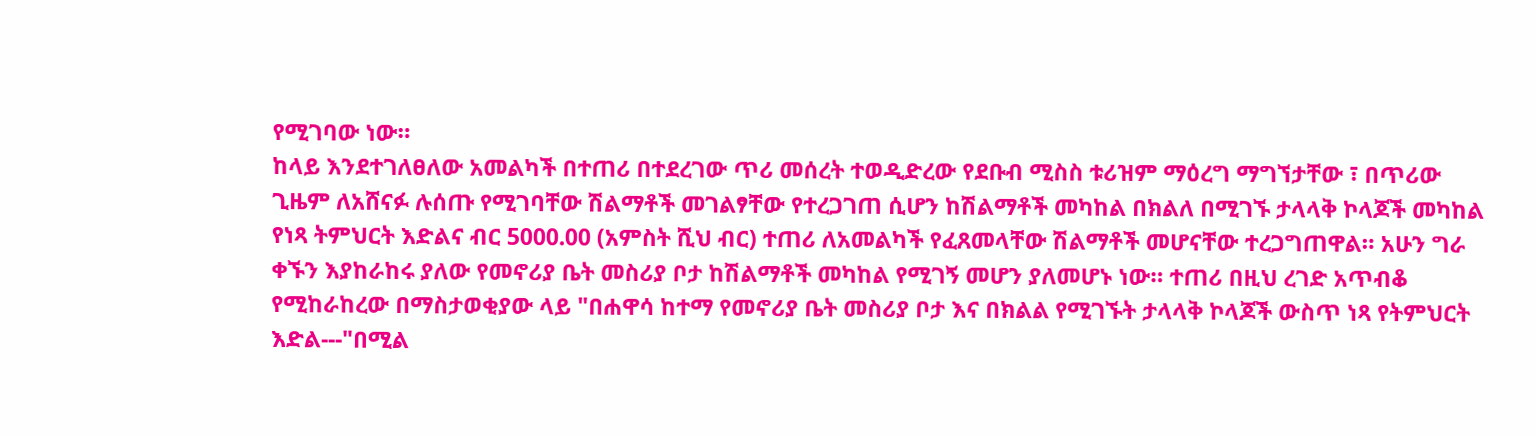የሚገባው ነው።
ከላይ እንደተገለፀለው አመልካች በተጠሪ በተደረገው ጥሪ መሰረት ተወዲድረው የደቡብ ሚስስ ቱሪዝም ማዕረግ ማግኘታቸው ፣ በጥሪው ጊዜም ለአሸናፉ ሉሰጡ የሚገባቸው ሽልማቶች መገልፃቸው የተረጋገጠ ሲሆን ከሽልማቶች መካከል በክልለ በሚገኙ ታላላቅ ኮላጆች መካከል የነጻ ትምህርት እድልና ብር 5000.00 (አምስት ሺህ ብር) ተጠሪ ለአመልካች የፈጸመላቸው ሽልማቶች መሆናቸው ተረጋግጠዋል። አሁን ግራ ቀኙን እያከራከሩ ያለው የመኖሪያ ቤት መስሪያ ቦታ ከሽልማቶች መካከል የሚገኝ መሆን ያለመሆኑ ነው። ተጠሪ በዚህ ረገድ አጥብቆ የሚከራከረው በማስታወቂያው ላይ "በሐዋሳ ከተማ የመኖሪያ ቤት መስሪያ ቦታ እና በክልል የሚገኙት ታላላቅ ኮላጆች ውስጥ ነጻ የትምህርት እድል---"በሚል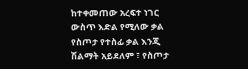ከተቀመጠው አረፍተ ነገር ውስጥ እድል የሚለው ቃል የስጦታ የተስፊ ቃል እንጂ ሽልማት አይደለም ፣ የስጦታ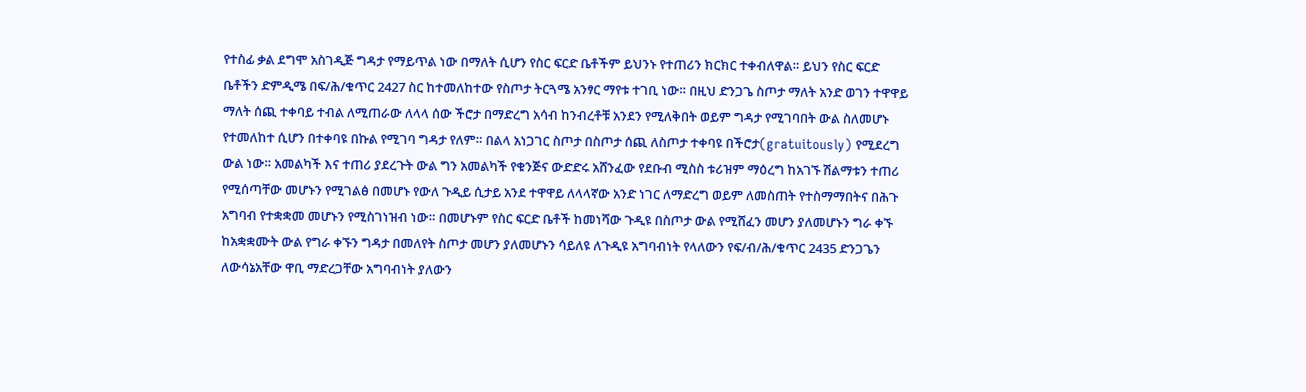የተስፊ ቃል ደግሞ አስገዲጅ ግዳታ የማይጥል ነው በማለት ሲሆን የስር ፍርድ ቤቶችም ይህንኑ የተጠሪን ክርክር ተቀብለዋል። ይህን የስር ፍርድ ቤቶችን ድምዲሜ በፍ/ሕ/ቁጥር 2427 ስር ከተመለከተው የስጦታ ትርጓሜ አንፃር ማየቱ ተገቢ ነው። በዚህ ድንጋጌ ስጦታ ማለት አንድ ወገን ተዋዋይ ማለት ሰጪ ተቀባይ ተብል ለሚጠራው ለላላ ሰው ችሮታ በማድረግ አሳብ ከንብረቶቹ አንደን የሚለቅበት ወይም ግዳታ የሚገባበት ውል ስለመሆኑ የተመለከተ ሲሆን በተቀባዩ በኩል የሚገባ ግዳታ የለም። በልላ አነጋገር ስጦታ በስጦታ ሰጪ ለስጦታ ተቀባዩ በችሮታ(gratuitously) የሚደረግ ውል ነው። አመልካች እና ተጠሪ ያደረጉት ውል ግን አመልካች የቁንጅና ውድድሩ አሸንፈው የደቡብ ሚስስ ቱሪዝም ማዕረግ ከአገኙ ሽልማቱን ተጠሪ የሚሰጣቸው መሆኑን የሚገልፅ በመሆኑ የውለ ጉዲይ ሲታይ አንደ ተዋዋይ ለላላኛው አንድ ነገር ለማድረግ ወይም ለመስጠት የተስማማበትና በሕጉ አግባብ የተቋቋመ መሆኑን የሚስገነዝብ ነው። በመሆኑም የስር ፍርድ ቤቶች ከመነሻው ጉዲዩ በስጦታ ውል የሚሸፈን መሆን ያለመሆኑን ግራ ቀኙ ከአቋቋሙት ውል የግራ ቀኙን ግዳታ በመለየት ስጦታ መሆን ያለመሆኑን ሳይለዩ ለጉዲዩ አግባብነት የላለውን የፍ/ብ/ሕ/ቁጥር 2435 ድንጋጌን ለውሳኔአቸው ዋቢ ማድረጋቸው አግባብነት ያለውን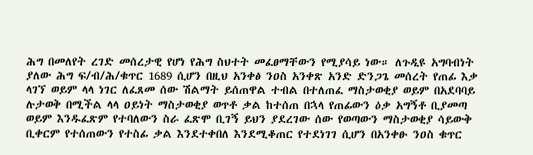ሕግ በመለየት ረገድ መሰረታዊ የሆነ የሕግ ስህተት መፈፀማቸውን የሚያሳይ ነው። ለጉዲዩ አግባብነት ያለው ሕግ ፍ/ብ/ሕ/ቁጥር 1689 ሲሆን በዚህ አንቀፅ ንዐስ አንቀጽ አንድ ድንጋጌ መሰረት የጠፊ እቃ ላገኘ ወይም ላላ ነገር ለፈጸመ ሰው ሽልማት ይሰጠዋል ተብል በተለጠፈ ማስታወቂያ ወይም በአደባባይ ሉታወቅ በሚችል ላላ ዐይነት ማስታወቂያ ወጥቶ ቃል ከተሰጠ በኋላ የጠፊውን ዕቃ አግኝቶ ቢያመጣ ወይም እንዱፈጽም የተባለውን ስራ ፈጽሞ ቢገኝ ይህን ያደረገው ሰው የወጣውን ማስታወቂያ ሳይውቅ ቢቀርም የተሰጠውን የተስፊ ቃል እንደተቀበለ እንደሚቆጠር የተደነገገ ሲሆን በአንቀፁ ንዐስ ቁጥር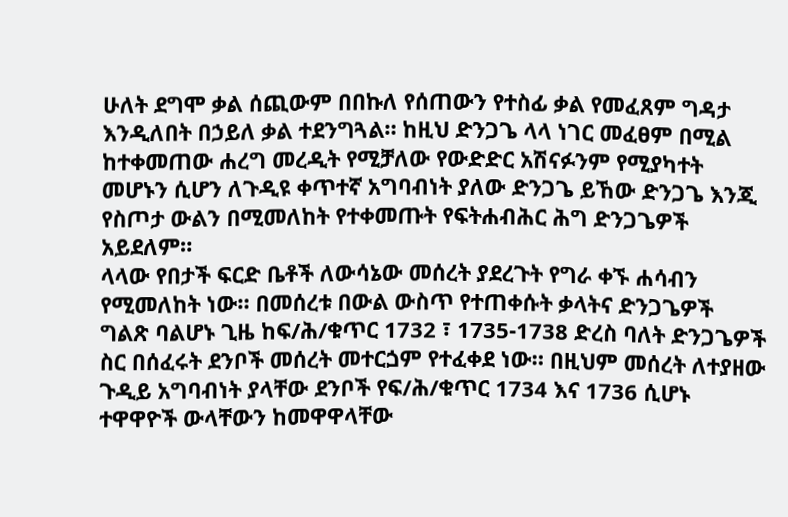ሁለት ደግሞ ቃል ሰጪውም በበኩለ የሰጠውን የተስፊ ቃል የመፈጸም ግዳታ እንዲለበት በኃይለ ቃል ተደንግጓል። ከዚህ ድንጋጌ ላላ ነገር መፈፀም በሚል ከተቀመጠው ሐረግ መረዲት የሚቻለው የውድድር አሽናፉንም የሚያካተት መሆኑን ሲሆን ለጉዲዩ ቀጥተኛ አግባብነት ያለው ድንጋጌ ይኸው ድንጋጌ እንጂ የስጦታ ውልን በሚመለከት የተቀመጡት የፍትሐብሕር ሕግ ድንጋጌዎች አይደለም።
ላላው የበታች ፍርድ ቤቶች ለውሳኔው መሰረት ያደረጉት የግራ ቀኙ ሐሳብን የሚመለከት ነው። በመሰረቱ በውል ውስጥ የተጠቀሱት ቃላትና ድንጋጌዎች ግልጽ ባልሆኑ ጊዜ ከፍ/ሕ/ቁጥር 1732 ፣ 1735-1738 ድረስ ባለት ድንጋጌዎች ስር በሰፈሩት ደንቦች መሰረት መተርጏም የተፈቀደ ነው። በዚህም መሰረት ለተያዘው ጉዲይ አግባብነት ያላቸው ደንቦች የፍ/ሕ/ቁጥር 1734 እና 1736 ሲሆኑ ተዋዋዮች ውላቸውን ከመዋዋላቸው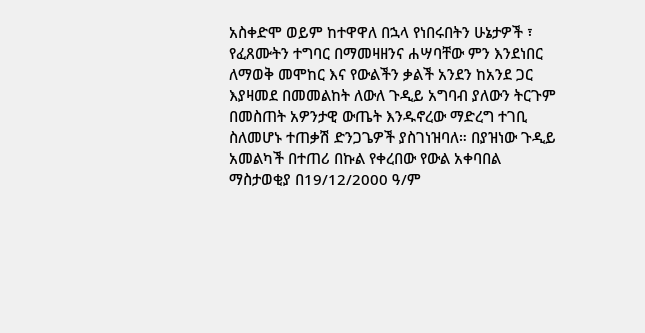አስቀድሞ ወይም ከተዋዋለ በኋላ የነበሩበትን ሁኔታዎች ፣ የፈጸሙትን ተግባር በማመዛዘንና ሐሣባቸው ምን እንደነበር ለማወቅ መሞከር እና የውልችን ቃልች አንደን ከአንደ ጋር እያዛመደ በመመልከት ለውለ ጉዲይ አግባብ ያለውን ትርጉም በመስጠት አዎንታዊ ውጤት እንዱኖረው ማድረግ ተገቢ ስለመሆኑ ተጠቃሽ ድንጋጌዎች ያስገነዝባለ። በያዝነው ጉዲይ አመልካች በተጠሪ በኩል የቀረበው የውል አቀባበል ማስታወቂያ በ19/12/2000 ዓ/ም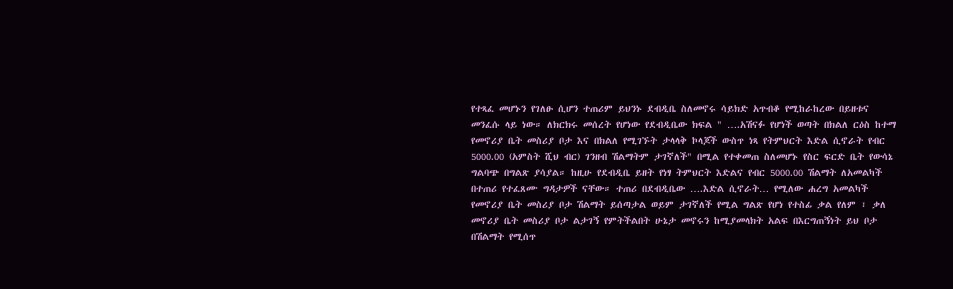የተጻፈ መሆኑን የገለፁ ሲሆን ተጠሪም ይህንኑ ደብዲቤ ስለመኖሩ ሳይክድ አጥብቆ የሚከራከረው በይዘቱና መንፈሱ ላይ ነው። ለክርክሩ መሰረት የሆነው የደብዲቤው ክፍል " ….አሽናፉ የሆነች ወጣት በክልለ ርዕስ ከተማ የመኖሪያ ቤት መስሪያ ቦታ እና በክልለ የሚገኙት ታላላቅ ኮላጆች ውስጥ ነጻ የትምህርት እድል ሲኖራት የብር 5000.00 (አምስት ሺህ ብር) ገንዘብ ሽልማትም ታገኛለች" በሚል የተቀመጠ ስለመሆኑ የስር ፍርድ ቤት የውሳኔ ግልባጭ በግልጽ ያሳያል። ከዚሁ የደብዲቤ ይዘት የነፃ ትምህርት እድልና የብር 5000.00 ሽልማት ለአመልካች በተጠሪ የተፈጸሙ ግዳታዎች ናቸው። ተጠሪ በደብዲቤው ….እድል ሲኖራት… የሚለው ሐረግ አመልካች የመኖሪያ ቤት መስሪያ ቦታ ሽልማት ይሰጣታል ወይም ታገኛለች የሚል ግልጽ የሆነ የተስፊ ቃል የለም ፣ ቃለ መኖሪያ ቤት መስሪያ ቦታ ልታገኝ የምትችልበት ሁኔታ መኖሩን ከሚያመላክት አልፍ በእርግጠኝነት ይህ ቦታ በሽልማት የሚሰጥ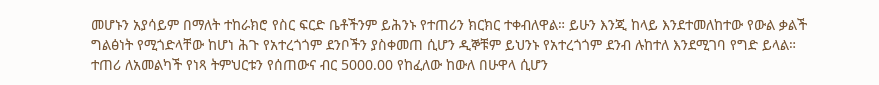መሆኑን አያሳይም በማለት ተከራክሮ የስር ፍርድ ቤቶችንም ይሕንኑ የተጠሪን ክርክር ተቀብለዋል። ይሁን እንጂ ከላይ እንደተመለከተው የውል ቃልች ግልፅነት የሚጎድላቸው ከሆነ ሕጉ የአተረጎጎም ደንቦችን ያስቀመጠ ሲሆን ዲኞቹም ይህንኑ የአተረጎጎም ደንብ ሉከተለ እንደሚገባ የግድ ይላል። ተጠሪ ለአመልካች የነጻ ትምህርቱን የሰጠውና ብር 5000.00 የከፈለው ከውለ በሁዋላ ሲሆን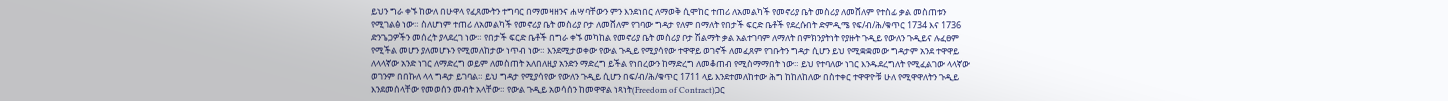ይህን ግራ ቀኙ ከውለ በሁዋላ የፈጸሙትን ተግባር በማመዛዘንና ሐሣባቸውን ምን እንደነበር ለማወቅ ሲሞከር ተጠሪ ለአመልካች የመኖሪያ ቤት መስሪያ ለመሸለም የተስፊ ቃል መስጠቱን የሚገልፅ ነው። ስለሆነም ተጠሪ ለአመልካች የመኖሪያ ቤት መስሪያ ቦታ ለመሸለም የገባው ግዳታ የለም በማለት የበታች ፍርድ ቤቶች የደረሱበት ድምዲሜ የፍ/ብ/ሕ/ቁጥር 1734 እና 1736 ድንጌጋዎችን መሰረት ያላደረገ ነው። የበታች ፍርድ ቤቶች በግራ ቀኙ መካከል የመኖሪያ ቤት መስሪያ ቦታ ሽልማት ቃል አልተገባም ለማለት በምክንያትነት የያዙት ጉዲይ የውለን ጉዲይና ሉፈፀም የሚችል መሆን ያለመሆኑን የሚመለከታው ነጥብ ነው። እንደሚታወቀው የውል ጉዲይ የሚያሳየው ተዋዋይ ወገኖች ለመፈጸም የገቡትን ግዳታ ሲሆን ይህ የሚቋቋመው ግዳታም አንደ ተዋዋይ ለላላኛው አንድ ነገር ለማድረግ ወይም ለመስጠት አለበለዚያ አንድን ማድረግ ይችል የነበረውን ከማድረግ ለመቆጠብ የሚስማማበት ነው። ይህ የተባለው ነገር እንዱደረግለት የሚፈልገው ላላኛው ወገንም በበኩለ ላላ ግዳታ ይገባል። ይህ ግዳታ የሚያሳየው የውለን ጉዲይ ሲሆን በፍ/ብ/ሕ/ቁጥር 1711 ላይ እንደተመለከተው ሕግ ከከለከለው በስተቀር ተዋዋዮቹ ሁለ የሚዋዋለትን ጉዲይ እንደመሰላቸው የመወሰን መብት አላቸው። የውል ጉዲይ አወሳሰን ከመዋዋል ነጻነት(Freedom of Contract)ጋር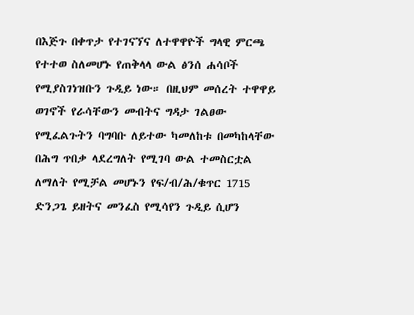በእጅጉ በቀጥታ የተገናኘና ለተዋዋዮች ግላዊ ምርጫ የተተወ ስለመሆኑ የጠቅላላ ውል ፅንሰ ሐሳቦች የሚያስገነዝቡን ጉዲይ ነው። በዚህም መሰረት ተዋዋይ ወገኖች የራሳቸውን መብትና ግዳታ ገልፀው የሚፈልጉትን ባግባቡ ለይተው ካመለከቱ በመካከላቸው በሕግ ጥበቃ ላደረግለት የሚገባ ውል ተመስርቷል ለማለት የሚቻል መሆኑን የፍ/ብ/ሕ/ቁጥር 1715 ድንጋጌ ይዘትና መንፈስ የሚሳየን ጉዲይ ሲሆን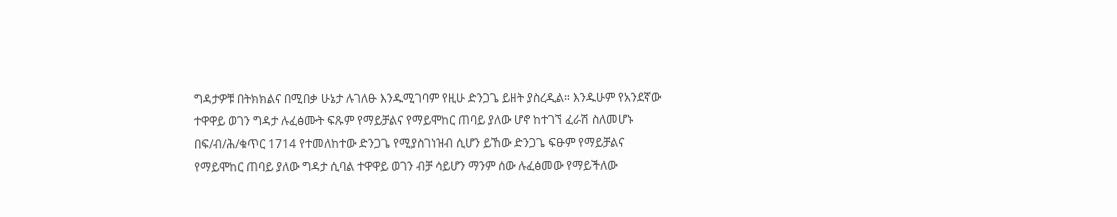ግዳታዎቹ በትክክልና በሚበቃ ሁኔታ ሉገለፁ እንዱሚገባም የዚሁ ድንጋጌ ይዘት ያስረዲል። እንዱሁም የአንደኛው ተዋዋይ ወገን ግዳታ ሉፈፅሙት ፍጹም የማይቻልና የማይሞከር ጠባይ ያለው ሆኖ ከተገኘ ፈራሽ ስለመሆኑ በፍ/ብ/ሕ/ቁጥር 1714 የተመለከተው ድንጋጌ የሚያስገነዝብ ሲሆን ይኸው ድንጋጌ ፍፁም የማይቻልና የማይሞከር ጠባይ ያለው ግዳታ ሲባል ተዋዋይ ወገን ብቻ ሳይሆን ማንም ሰው ሉፈፅመው የማይችለው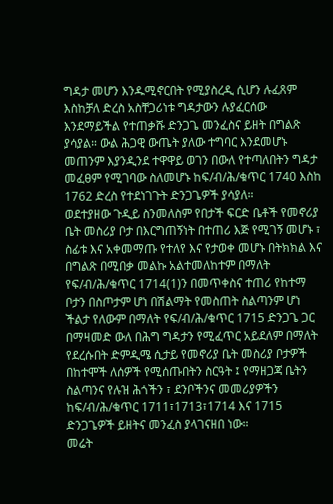ግዳታ መሆን እንዱሚኖርበት የሚያስረዲ ሲሆን ሉፈጸም እስከቻለ ድረስ አስቸጋሪነቱ ግዳታውን ሉያፈርሰው እንደማይችል የተጠቃሹ ድንጋጌ መንፈስና ይዘት በግልጽ ያሳያል። ውል ሕጋዊ ውጤት ያለው ተግባር እንደመሆኑ መጠንም እያንዲንደ ተዋዋይ ወገን በውለ የተጣለበትን ግዳታ መፈፀም የሚገባው ስለመሆኑ ከፍ/ብ/ሕ/ቁጥር 1740 እስከ 1762 ድረስ የተደነገጉት ድንጋጌዎች ያሳያለ።
ወደተያዘው ጉዲይ ስንመለስም የበታች ፍርድ ቤቶች የመኖሪያ ቤት መስሪያ ቦታ በእርግጠኝነት በተጠሪ እጅ የሚገኝ መሆኑ ፣ ስፊቱ እና አቀመማጡ የተለየ እና የታወቀ መሆኑ በትክክል እና በግልጽ በሚበቃ መልኩ አልተመለከተም በማለት የፍ/ብ/ሕ/ቁጥር 1714(1)ን በመጥቀስና ተጠሪ የከተማ ቦታን በስጦታም ሆነ በሽልማት የመስጠት ስልጣንም ሆነ ችልታ የለውም በማለት የፍ/ብ/ሕ/ቁጥር 1715 ድንጋጌ ጋር በማዛመድ ውለ በሕግ ግዳታን የሚፈጥር አይደለም በማለት የደረሱበት ድምዲሜ ሲታይ የመኖሪያ ቤት መስሪያ ቦታዎች በከተሞች ለሰዎች የሚሰጡበትን ስርዓት ፤ የማዘጋጃ ቤትን ስልጣንና የሉዝ ሕጎችን ፣ ደንቦችንና መመሪያዎችን ከፍ/ብ/ሕ/ቁጥር 1711፣1713፣1714 እና 1715 ድንጋጌዎች ይዘትና መንፈስ ያላገናዘበ ነው።
መሬት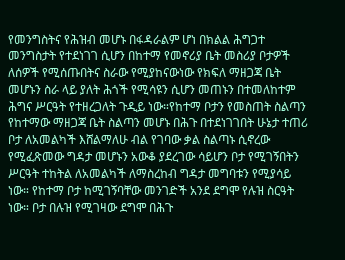የመንግስትና የሕዝብ መሆኑ በፋዳራልም ሆነ በክልል ሕግጋተ መንግስታት የተደነገገ ሲሆን በከተማ የመኖሪያ ቤት መስሪያ ቦታዎች ለሰዎች የሚሰጡበትና ስራው የሚያከናውነው የክፍለ ማዘጋጃ ቤት መሆኑን ስራ ላይ ያለት ሕጎች የሚሳዩን ሲሆን መጠኑን በተመለከተም ሕግና ሥርዓት የተዘረጋለት ጉዲይ ነው።የከተማ ቦታን የመስጠት ስልጣን የከተማው ማዘጋጃ ቤት ስልጣን መሆኑ በሕጉ በተደነገገበት ሁኔታ ተጠሪ ቦታ ለአመልካች እሸልማለሁ ብል የገባው ቃል ስልጣኑ ሲኖረው የሚፈጽመው ግዳታ መሆኑን አውቆ ያደረገው ሳይሆን ቦታ የሚገኝበትን ሥርዓት ተከትል ለአመልካች ለማስረከብ ግዳታ መግባቱን የሚያሳይ ነው። የከተማ ቦታ ከሚገኝባቸው መንገድች አንደ ደግሞ የሉዝ ስርዓት ነው። ቦታ በሉዝ የሚገዛው ደግሞ በሕጉ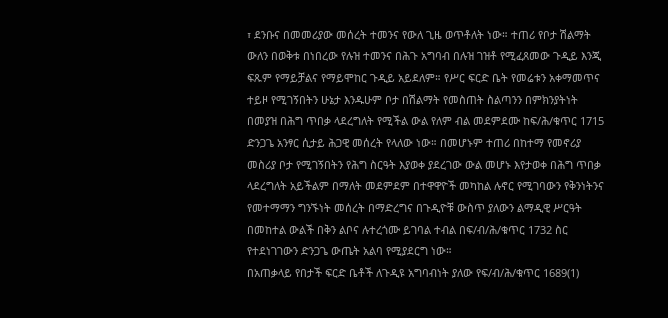፣ ደንቡና በመመሪያው መሰረት ተመንና የውለ ጊዜ ወጥቶለት ነው። ተጠሪ የቦታ ሽልማት ውለን በወቅቱ በነበረው የሉዝ ተመንና በሕጉ አግባብ በሉዝ ገዝቶ የሚፈጸመው ጉዲይ እንጂ ፍጹም የማይቻልና የማይሞከር ጉዲይ አይደለም። የሥር ፍርድ ቤት የመሬቱን አቀማመጥና ተይዞ የሚገኝበትን ሁኔታ እንዱሁም ቦታ በሽልማት የመስጠት ስልጣንን በምክንያትነት በመያዝ በሕግ ጥበቃ ላደረግለት የሚችል ውል የለም ብል መደምደሙ ከፍ/ሕ/ቁጥር 1715 ድንጋጌ አንፃር ሲታይ ሕጋዊ መሰረት የላለው ነው። በመሆኑም ተጠሪ በከተማ የመኖሪያ መስሪያ ቦታ የሚገኝበትን የሕግ ስርዓት እያወቀ ያደረገው ውል መሆኑ እየታወቀ በሕግ ጥበቃ ላደረግለት አይችልም በማለት መደምደም በተዋዋዮች መካከል ሉኖር የሚገባውን የቅንነትንና የመተማማን ግንኙነት መሰረት በማድረግና በጉዲዮቹ ውስጥ ያለውን ልማዲዊ ሥርዓት በመከተል ውልች በቅን ልቦና ሉተረጎሙ ይገባል ተብል በፍ/ብ/ሕ/ቁጥር 1732 ስር የተደነገገውን ድንጋጌ ውጤት አልባ የሚያደርግ ነው።
በአጠቃላይ የበታች ፍርድ ቤቶች ለጉዲዩ አግባብነት ያለው የፍ/ብ/ሕ/ቁጥር 1689(1)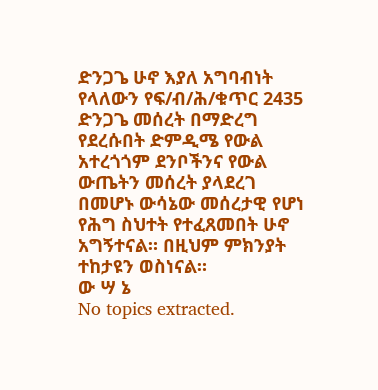ድንጋጌ ሁኖ እያለ አግባብነት የላለውን የፍ/ብ/ሕ/ቁጥር 2435 ድንጋጌ መሰረት በማድረግ የደረሱበት ድምዲሜ የውል አተረጎጎም ደንቦችንና የውል ውጤትን መሰረት ያላደረገ በመሆኑ ውሳኔው መሰረታዊ የሆነ የሕግ ስህተት የተፈጸመበት ሁኖ አግኝተናል። በዚህም ምክንያት ተከታዩን ወስነናል።
ው ሣ ኔ
No topics extracted.